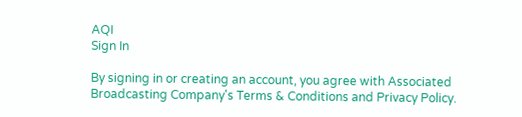AQI
Sign In

By signing in or creating an account, you agree with Associated Broadcasting Company's Terms & Conditions and Privacy Policy.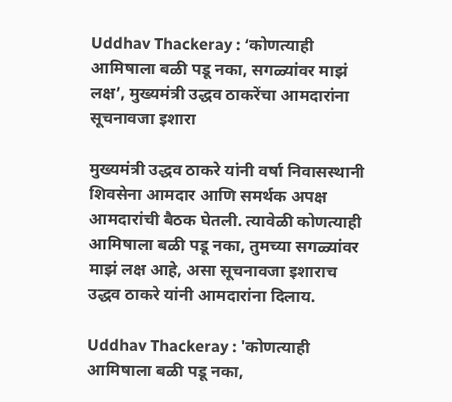Uddhav Thackeray : ‘कोणत्याही आमिषाला बळी पडू नका, सगळ्यांवर माझं लक्ष’, मुख्यमंत्री उद्धव ठाकरेंचा आमदारांना सूचनावजा इशारा

मुख्यमंत्री उद्धव ठाकरे यांनी वर्षा निवासस्थानी शिवसेना आमदार आणि समर्थक अपक्ष आमदारांची बैठक घेतली. त्यावेळी कोणत्याही आमिषाला बळी पडू नका, तुमच्या सगळ्यांवर माझं लक्ष आहे, असा सूचनावजा इशाराच उद्धव ठाकरे यांनी आमदारांना दिलाय.

Uddhav Thackeray : 'कोणत्याही आमिषाला बळी पडू नका,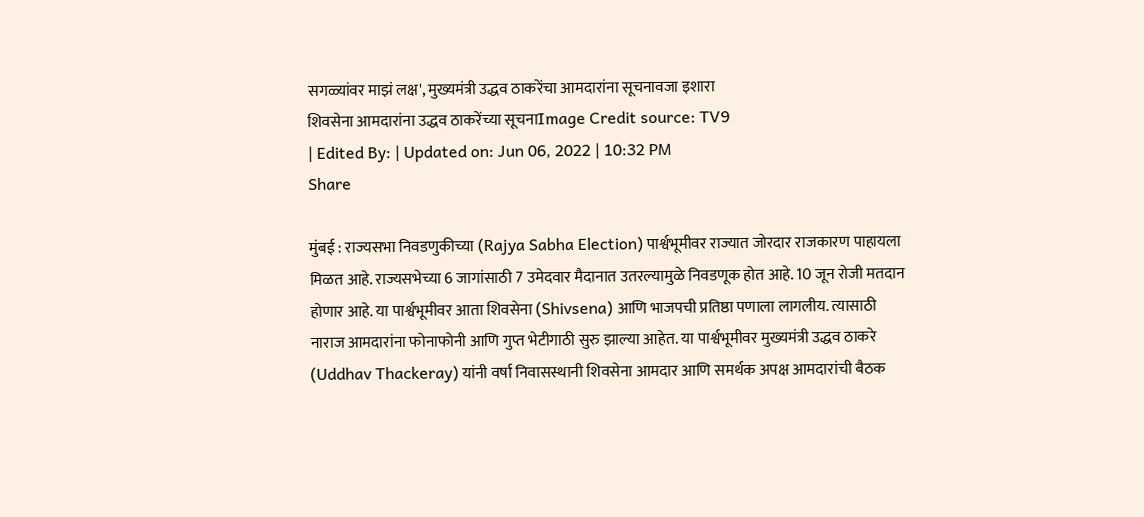सगळ्यांवर माझं लक्ष', मुख्यमंत्री उद्धव ठाकरेंचा आमदारांना सूचनावजा इशारा
शिवसेना आमदारांना उद्धव ठाकरेंच्या सूचनाImage Credit source: TV9
| Edited By: | Updated on: Jun 06, 2022 | 10:32 PM
Share

मुंबई : राज्यसभा निवडणुकीच्या (Rajya Sabha Election) पार्श्वभूमीवर राज्यात जोरदार राजकारण पाहायला मिळत आहे. राज्यसभेच्या 6 जागांसाठी 7 उमेदवार मैदानात उतरल्यामुळे निवडणूक होत आहे. 10 जून रोजी मतदान होणार आहे. या पार्श्वभूमीवर आता शिवसेना (Shivsena) आणि भाजपची प्रतिष्ठा पणाला लागलीय. त्यासाठी नाराज आमदारांना फोनाफोनी आणि गुप्त भेटीगाठी सुरु झाल्या आहेत. या पार्श्वभूमीवर मुख्यमंत्री उद्धव ठाकरे (Uddhav Thackeray) यांनी वर्षा निवासस्थानी शिवसेना आमदार आणि समर्थक अपक्ष आमदारांची बैठक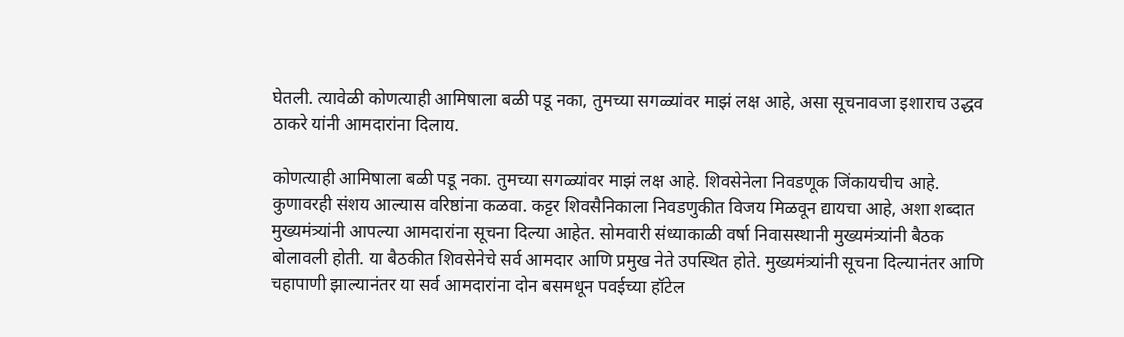घेतली. त्यावेळी कोणत्याही आमिषाला बळी पडू नका, तुमच्या सगळ्यांवर माझं लक्ष आहे, असा सूचनावजा इशाराच उद्धव ठाकरे यांनी आमदारांना दिलाय.

कोणत्याही आमिषाला बळी पडू नका. तुमच्या सगळ्यांवर माझं लक्ष आहे. शिवसेनेला निवडणूक जिंकायचीच आहे. कुणावरही संशय आल्यास वरिष्ठांना कळवा. कट्टर शिवसैनिकाला निवडणुकीत विजय मिळवून द्यायचा आहे, अशा शब्दात मुख्यमंत्र्यांनी आपल्या आमदारांना सूचना दिल्या आहेत. सोमवारी संध्याकाळी वर्षा निवासस्थानी मुख्यमंत्र्यांनी बैठक बोलावली होती. या बैठकीत शिवसेनेचे सर्व आमदार आणि प्रमुख नेते उपस्थित होते. मुख्यमंत्र्यांनी सूचना दिल्यानंतर आणि चहापाणी झाल्यानंतर या सर्व आमदारांना दोन बसमधून पवईच्या हॉटेल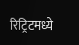रिट्रिटमध्ये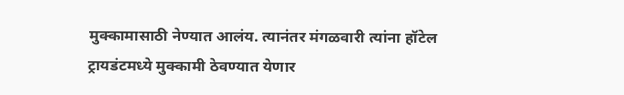मुक्कामासाठी नेण्यात आलंय. त्यानंतर मंगळवारी त्यांना हॉटेल ट्रायडंटमध्ये मुक्कामी ठेवण्यात येणार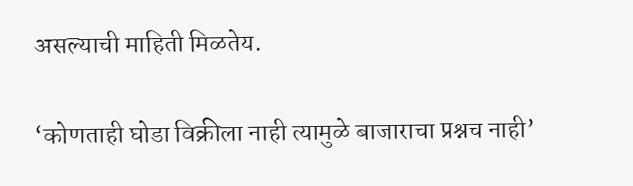असल्याची माहिती मिळतेय.

‘कोणताही घोडा विक्रीला नाही त्यामुळे बाजाराचा प्रश्नच नाही’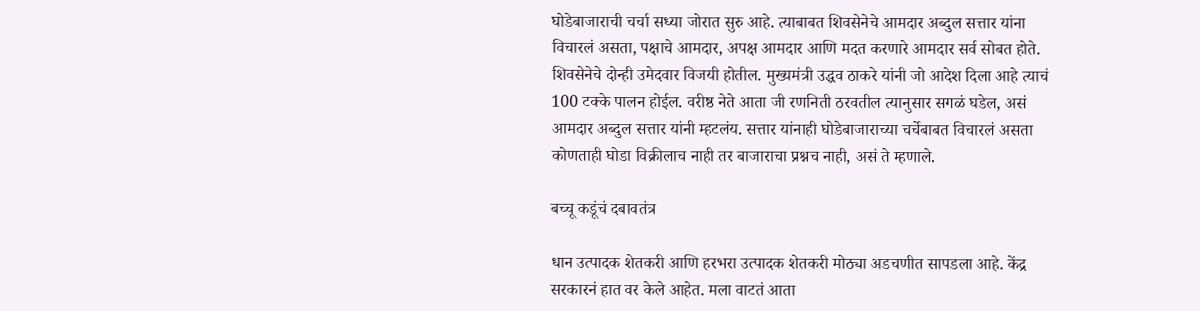घोडेबाजाराची चर्चा सध्या जोरात सुरु आहे. त्याबाबत शिवसेनेचे आमदार अब्दुल सत्तार यांना विचारलं असता, पक्षाचे आमदार, अपक्ष आमदार आणि मदत करणारे आमदार सर्व सोबत होते. शिवसेनेचे दोन्ही उमेदवार विजयी होतील. मुख्यमंत्री उद्धव ठाकरे यांनी जो आदेश दिला आहे त्याचं 100 टक्के पालन होईल. वरीष्ठ नेते आता जी रणनिती ठरवतील त्यानुसार सगळं घडेल, असं आमदार अब्दुल सत्तार यांनी म्हटलंय. सत्तार यांनाही घोडेबाजाराच्या चर्चेबाबत विचारलं असता कोणताही घोडा विक्रीलाच नाही तर बाजाराचा प्रश्नच नाही, असं ते म्हणाले.

बच्चू कडूंचं दबावतंत्र

धान उत्पादक शेतकरी आणि हरभरा उत्पादक शेतकरी मोठ्या अडचणीत सापडला आहे. केंद्र सरकारनं हात वर केले आहेत. मला वाटतं आता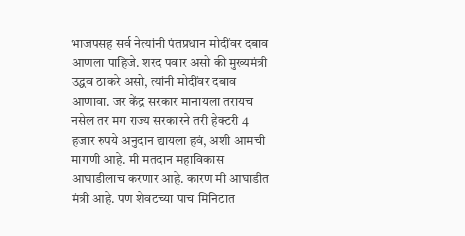भाजपसह सर्व नेत्यांनी पंतप्रधान मोदींवर दबाव आणला पाहिजे. शरद पवार असो की मुख्यमंत्री उद्धव ठाकरे असो, त्यांनी मोदींवर दबाव आणावा. जर केंद्र सरकार मानायला तरायच नसेल तर मग राज्य सरकारने तरी हेक्टरी 4 हजार रुपये अनुदान द्यायला हवं, अशी आमची मागणी आहे. मी मतदान महाविकास आघाडीलाच करणार आहे. कारण मी आघाडीत मंत्री आहे. पण शेवटच्या पाच मिनिटात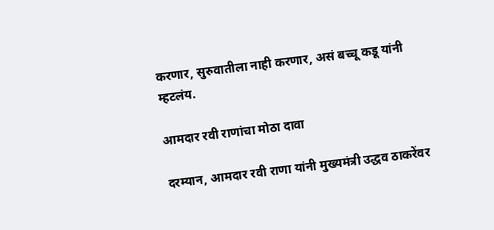करणार, सुरुवातीला नाही करणार, असं बच्चू कडू यांनी म्हटलंय.

आमदार रवी राणांचा मोठा दावा

दरम्यान, आमदार रवी राणा यांनी मुख्यमंत्री उद्धव ठाकरेंवर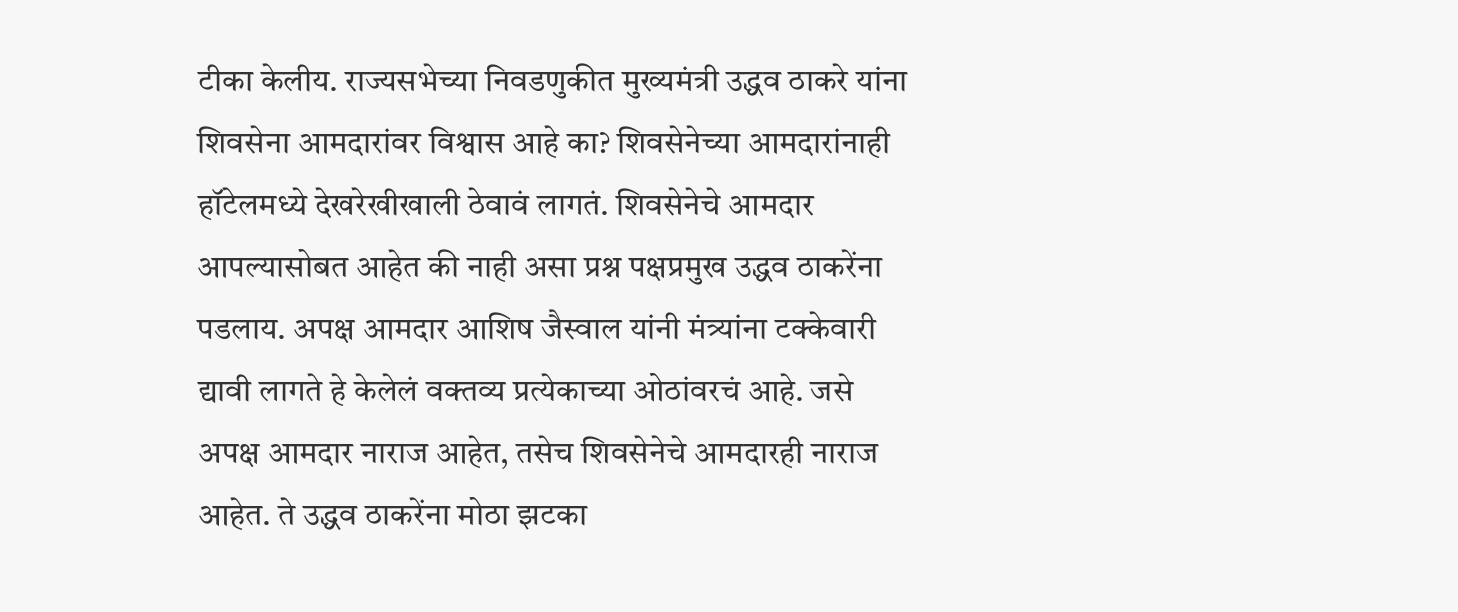टीका केलीय. राज्यसभेच्या निवडणुकीत मुख्यमंत्री उद्धव ठाकरे यांना शिवसेना आमदारांवर विश्वास आहे का? शिवसेनेच्या आमदारांनाही हॉटेलमध्ये देखरेखीखाली ठेवावं लागतं. शिवसेनेचे आमदार आपल्यासोबत आहेत की नाही असा प्रश्न पक्षप्रमुख उद्धव ठाकरेंना पडलाय. अपक्ष आमदार आशिष जैस्वाल यांनी मंत्र्यांना टक्केवारी द्यावी लागते हे केलेलं वक्तव्य प्रत्येकाच्या ओठांवरचं आहे. जसे अपक्ष आमदार नाराज आहेत, तसेच शिवसेनेचे आमदारही नाराज आहेत. ते उद्धव ठाकरेंना मोठा झटका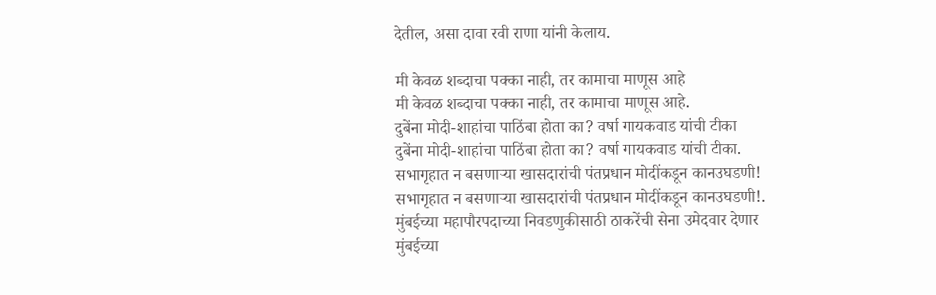देतील, असा दावा रवी राणा यांनी केलाय.

मी केवळ शब्दाचा पक्का नाही, तर कामाचा माणूस आहे
मी केवळ शब्दाचा पक्का नाही, तर कामाचा माणूस आहे.
दुबेंना मोदी-शाहांचा पाठिंबा होता का? वर्षा गायकवाड यांची टीका
दुबेंना मोदी-शाहांचा पाठिंबा होता का? वर्षा गायकवाड यांची टीका.
सभागृहात न बसणाऱ्या खासदारांची पंतप्रधान मोदींकडून कानउघडणी!
सभागृहात न बसणाऱ्या खासदारांची पंतप्रधान मोदींकडून कानउघडणी!.
मुंबईच्या महापौरपदाच्या निवडणुकीसाठी ठाकरेंची सेना उमेदवार देणार
मुंबईच्या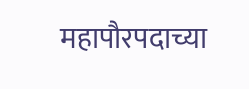महापौरपदाच्या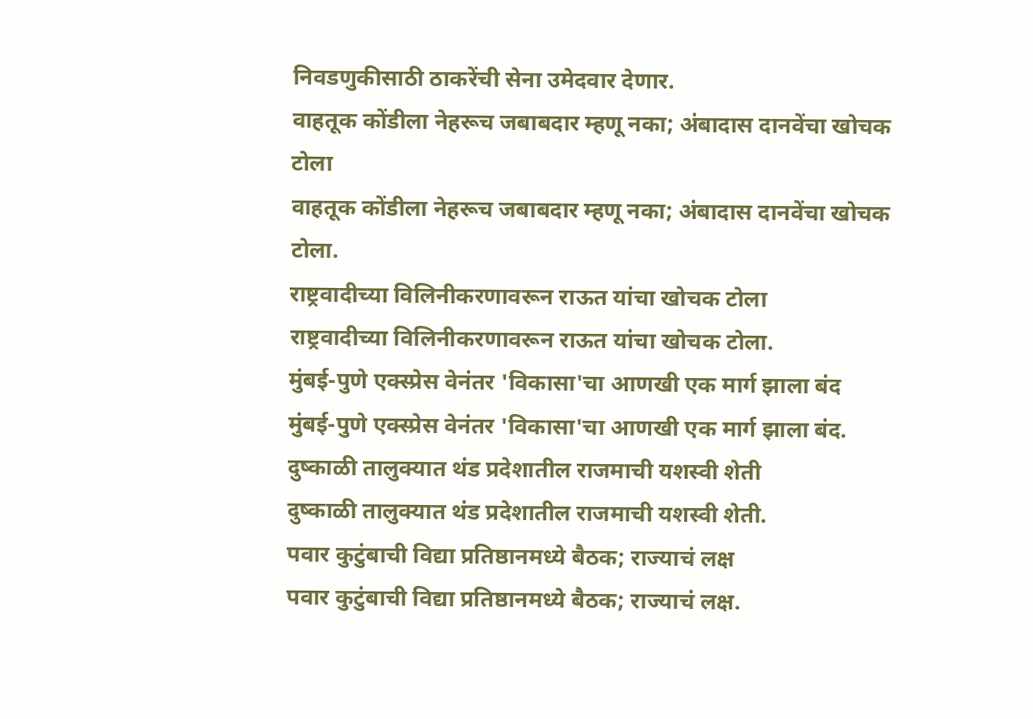निवडणुकीसाठी ठाकरेंची सेना उमेदवार देणार.
वाहतूक कोंडीला नेहरूच जबाबदार म्हणू नका; अंबादास दानवेंचा खोचक टोला
वाहतूक कोंडीला नेहरूच जबाबदार म्हणू नका; अंबादास दानवेंचा खोचक टोला.
राष्ट्रवादीच्या विलिनीकरणावरून राऊत यांचा खोचक टोला
राष्ट्रवादीच्या विलिनीकरणावरून राऊत यांचा खोचक टोला.
मुंबई-पुणे एक्स्प्रेस वेनंतर 'विकासा'चा आणखी एक मार्ग झाला बंद
मुंबई-पुणे एक्स्प्रेस वेनंतर 'विकासा'चा आणखी एक मार्ग झाला बंद.
दुष्काळी तालुक्यात थंड प्रदेशातील राजमाची यशस्वी शेती
दुष्काळी तालुक्यात थंड प्रदेशातील राजमाची यशस्वी शेती.
पवार कुटुंबाची विद्या प्रतिष्ठानमध्ये बैठक; राज्याचं लक्ष
पवार कुटुंबाची विद्या प्रतिष्ठानमध्ये बैठक; राज्याचं लक्ष.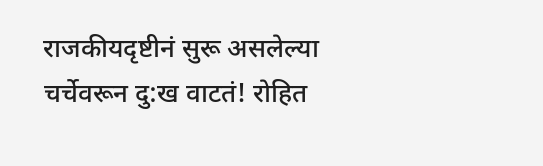राजकीयदृष्टीनं सुरू असलेल्या चर्चेवरून दु:ख वाटतं! रोहित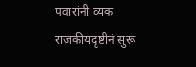पवारांनी व्यक
राजकीयदृष्टीनं सुरू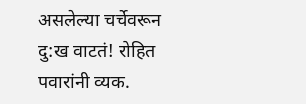असलेल्या चर्चेवरून दु:ख वाटतं! रोहित पवारांनी व्यक.